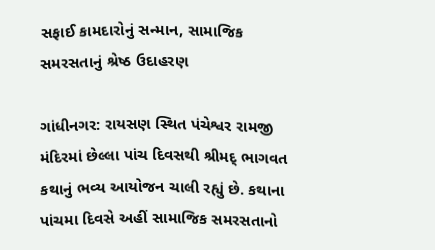સફાઈ કામદારોનું સન્માન, સામાજિક સમરસતાનું શ્રેષ્ઠ ઉદાહરણ

ગાંધીનગર: રાયસણ સ્થિત પંચેશ્વર રામજી મંદિરમાં છેલ્લા પાંચ દિવસથી શ્રીમદ્ ભાગવત કથાનું ભવ્ય આયોજન ચાલી રહ્યું છે. કથાના પાંચમા દિવસે અહીં સામાજિક સમરસતાનો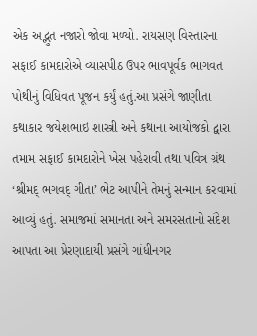એક અદ્ભુત નજારો જોવા મળ્યો. રાયસણ વિસ્તારના સફાઈ કામદારોએ વ્યાસપીઠ ઉપર ભાવપૂર્વક ભાગવત પોથીનું વિધિવત પૂજન કર્યું હતું.આ પ્રસંગે જાણીતા કથાકાર જયેશભાઇ શાસ્ત્રી અને કથાના આયોજકો દ્વારા તમામ સફાઈ કામદારોને ખેસ પહેરાવી તથા પવિત્ર ગ્રંથ ‘શ્રીમદ્ ભગવદ્ ગીતા’ ભેટ આપીને તેમનું સન્માન કરવામાં આવ્યું હતું. સમાજમાં સમાનતા અને સમરસતાનો સંદેશ આપતા આ પ્રેરણાદાયી પ્રસંગે ગાંધીનગર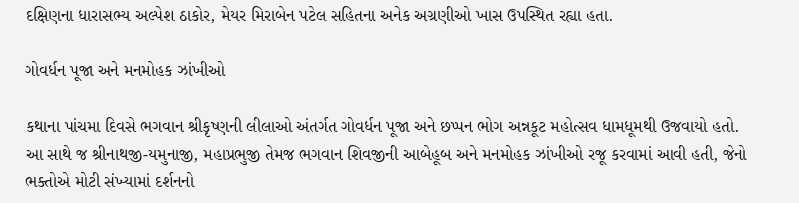દક્ષિણના ધારાસભ્ય અલ્પેશ ઠાકોર, મેયર મિરાબેન પટેલ સહિતના અનેક અગ્રણીઓ ખાસ ઉપસ્થિત રહ્યા હતા.

ગોવર્ધન પૂજા અને મનમોહક ઝાંખીઓ

કથાના પાંચમા દિવસે ભગવાન શ્રીકૃષ્ણની લીલાઓ અંતર્ગત ગોવર્ધન પૂજા અને છપ્પન ભોગ અન્નકૂટ મહોત્સવ ધામધૂમથી ઉજવાયો હતો. આ સાથે જ શ્રીનાથજી-યમુનાજી, મહાપ્રભુજી તેમજ ભગવાન શિવજીની આબેહૂબ અને મનમોહક ઝાંખીઓ રજૂ કરવામાં આવી હતી, જેનો ભક્તોએ મોટી સંખ્યામાં દર્શનનો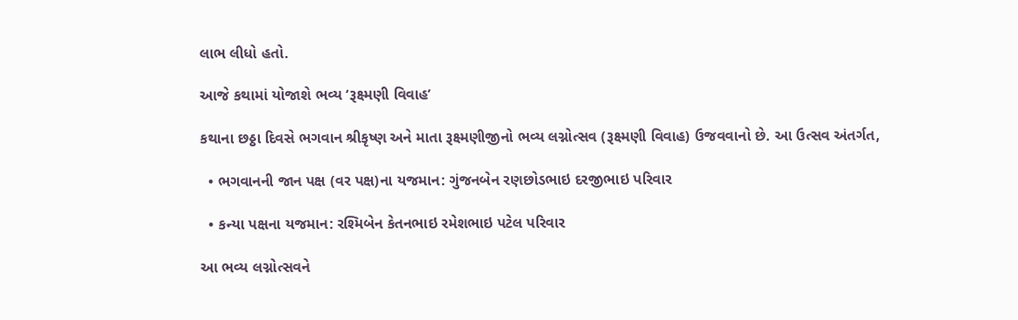લાભ લીધો હતો.

આજે કથામાં યોજાશે ભવ્ય ‘રૂક્ષ્મણી વિવાહ’

કથાના છઠ્ઠા દિવસે ભગવાન શ્રીકૃષ્ણ અને માતા રૂક્ષ્મણીજીનો ભવ્ય લગ્નોત્સવ (રૂક્ષ્મણી વિવાહ) ઉજવવાનો છે. આ ઉત્સવ અંતર્ગત,

  • ભગવાનની જાન પક્ષ (વર પક્ષ)ના યજમાન: ગુંજનબેન રણછોડભાઇ દરજીભાઇ પરિવાર

  • કન્યા પક્ષના યજમાન: રશ્મિબેન કેતનભાઇ રમેશભાઇ પટેલ પરિવાર

આ ભવ્ય લગ્નોત્સવને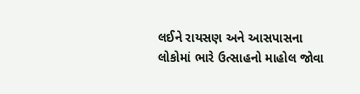લઈને રાયસણ અને આસપાસના લોકોમાં ભારે ઉત્સાહનો માહોલ જોવા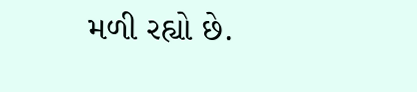મળી રહ્યો છે.